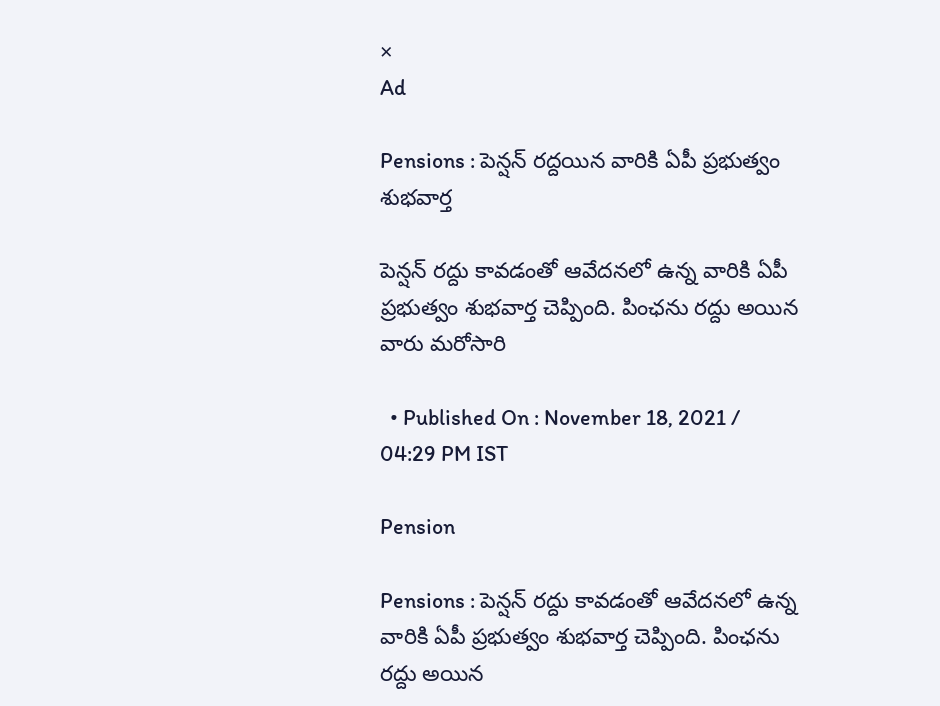×
Ad

Pensions : పెన్షన్ రద్దయిన వారికి ఏపీ ప్రభుత్వం శుభవార్త

పెన్షన్ రద్దు కావడంతో ఆవేదనలో ఉన్న వారికి ఏపీ ప్రభుత్వం శుభవార్త చెప్పింది. పింఛను రద్దు అయిన వారు మరోసారి

  • Published On : November 18, 2021 / 04:29 PM IST

Pension

Pensions : పెన్షన్ రద్దు కావడంతో ఆవేదనలో ఉన్న వారికి ఏపీ ప్రభుత్వం శుభవార్త చెప్పింది. పింఛను రద్దు అయిన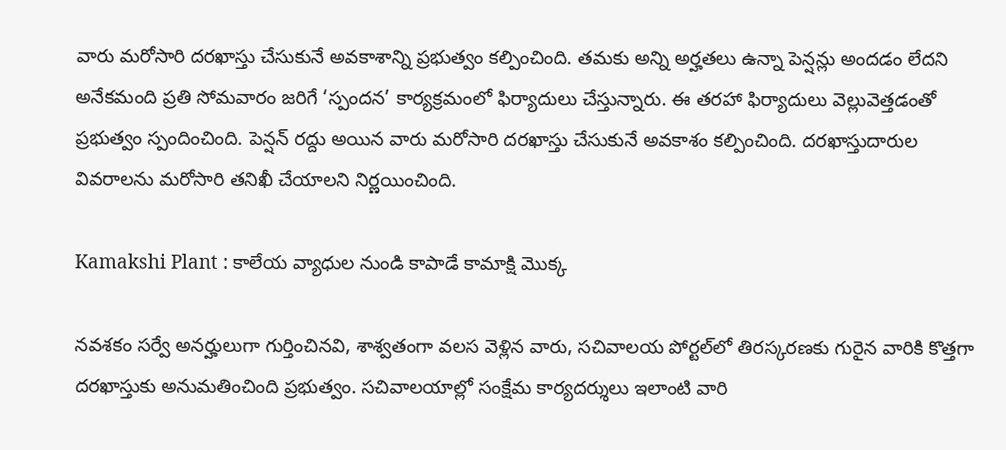వారు మరోసారి దరఖాస్తు చేసుకునే అవకాశాన్ని ప్రభుత్వం కల్పించింది. తమకు అన్ని అర్హతలు ఉన్నా పెన్షన్లు అందడం లేదని అనేకమంది ప్రతి సోమవారం జరిగే ‘స్పందన’ కార్యక్రమంలో ఫిర్యాదులు చేస్తున్నారు. ఈ తరహా ఫిర్యాదులు వెల్లువెత్తడంతో ప్రభుత్వం స్పందించింది. పెన్షన్ రద్దు అయిన వారు మరోసారి దరఖాస్తు చేసుకునే అవకాశం కల్పించింది. దరఖాస్తుదారుల వివరాలను మరోసారి తనిఖీ చేయాలని నిర్ణయించింది.

Kamakshi Plant : కాలేయ వ్యాధుల నుండి కాపాడే కామాక్షి మొక్క

నవశకం సర్వే అనర్హులుగా గుర్తించినవి, శాశ్వతంగా వలస వెళ్లిన వారు, సచివాలయ పోర్టల్‌లో తిరస్కరణకు గురైన వారికి కొత్తగా దరఖాస్తుకు అనుమతించింది ప్రభుత్వం. సచివాలయాల్లో సంక్షేమ కార్యదర్శులు ఇలాంటి వారి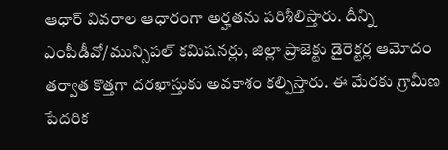ఆధార్‌ వివరాల ఆధారంగా అర్హతను పరిశీలిస్తారు. దీన్ని ఎంపీడీవో/మున్సిపల్ కమిషనర్లు, జిల్లా ప్రాజెక్టు డైరెక్టర్ల ఆమోదం తర్వాత కొత్తగా దరఖాస్తుకు అవకాశం కల్పిస్తారు. ఈ మేరకు గ్రామీణ పేదరిక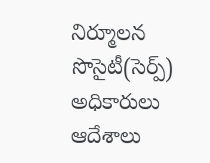నిర్మూలన సొసైటీ(సెర్ప్‌) అధికారులు ఆదేశాలు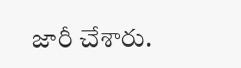జారీ చేశారు.